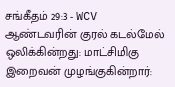சங்கீதம் 29:3 - WCV
ஆண்டவரின் குரல் கடல்மேல் ஒலிக்கின்றது: மாட்சிமிகு இறைவன் முழங்குகின்றார்: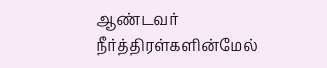ஆண்டவர் நீர்த்திரள்களின்மேல்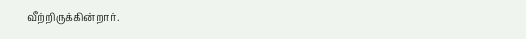வீற்றிருக்கின்றார்.